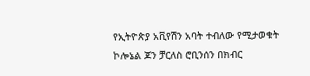የኢትዮጵያ አቪየሽን አባት ተብለው የሚታወቁት ኮሎኔል ጆን ቻርለስ ሮቢንሰን በክብር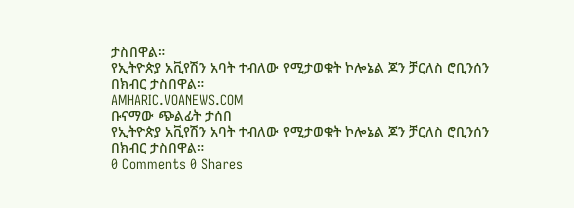ታስበዋል።
የኢትዮጵያ አቪየሽን አባት ተብለው የሚታወቁት ኮሎኔል ጆን ቻርለስ ሮቢንሰን በክብር ታስበዋል።
AMHARIC.VOANEWS.COM
ቡናማው ጭልፊት ታሰበ
የኢትዮጵያ አቪየሽን አባት ተብለው የሚታወቁት ኮሎኔል ጆን ቻርለስ ሮቢንሰን በክብር ታስበዋል።
0 Comments 0 Shares